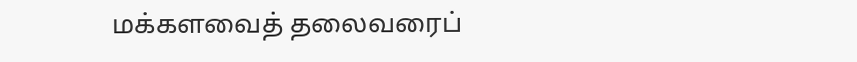மக்களவைத் தலைவரைப்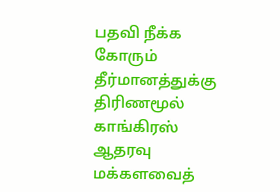பதவி நீக்க கோரும் தீர்மானத்துக்கு திரிணமூல் காங்கிரஸ் ஆதரவு
மக்களவைத்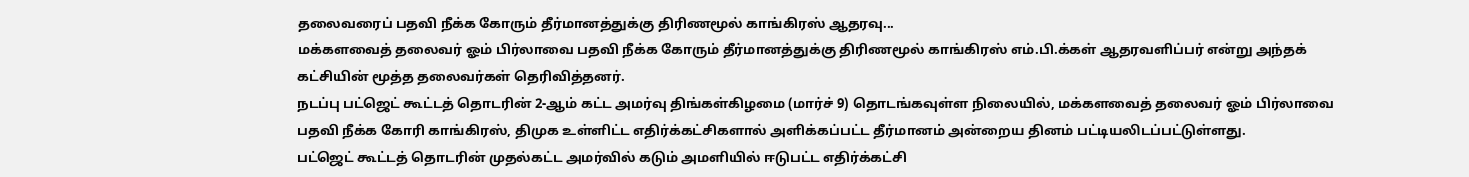தலைவரைப் பதவி நீக்க கோரும் தீர்மானத்துக்கு திரிணமூல் காங்கிரஸ் ஆதரவு...
மக்களவைத் தலைவர் ஓம் பிர்லாவை பதவி நீக்க கோரும் தீர்மானத்துக்கு திரிணமூல் காங்கிரஸ் எம்.பி.க்கள் ஆதரவளிப்பர் என்று அந்தக் கட்சியின் மூத்த தலைவர்கள் தெரிவித்தனர்.
நடப்பு பட்ஜெட் கூட்டத் தொடரின் 2-ஆம் கட்ட அமர்வு திங்கள்கிழமை (மார்ச் 9) தொடங்கவுள்ள நிலையில், மக்களவைத் தலைவர் ஓம் பிர்லாவை பதவி நீக்க கோரி காங்கிரஸ், திமுக உள்ளிட்ட எதிர்க்கட்சிகளால் அளிக்கப்பட்ட தீர்மானம் அன்றைய தினம் பட்டியலிடப்பட்டுள்ளது.
பட்ஜெட் கூட்டத் தொடரின் முதல்கட்ட அமர்வில் கடும் அமளியில் ஈடுபட்ட எதிர்க்கட்சி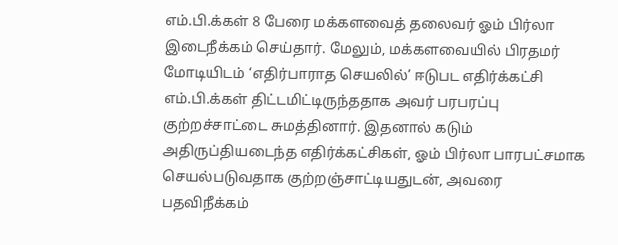எம்.பி.க்கள் 8 பேரை மக்களவைத் தலைவர் ஓம் பிர்லா இடைநீக்கம் செய்தார். மேலும், மக்களவையில் பிரதமர் மோடியிடம் ‘எதிர்பாராத செயலில்’ ஈடுபட எதிர்க்கட்சி எம்.பி.க்கள் திட்டமிட்டிருந்ததாக அவர் பரபரப்பு குற்றச்சாட்டை சுமத்தினார். இதனால் கடும் அதிருப்தியடைந்த எதிர்க்கட்சிகள், ஓம் பிர்லா பாரபட்சமாக செயல்படுவதாக குற்றஞ்சாட்டியதுடன், அவரை பதவிநீக்கம்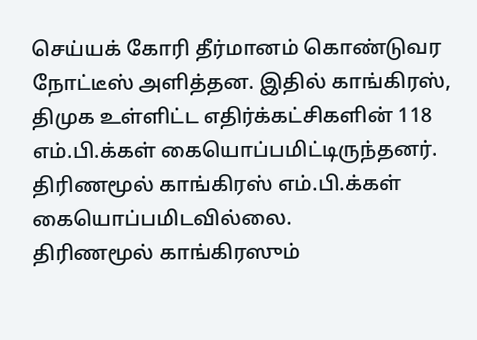செய்யக் கோரி தீர்மானம் கொண்டுவர நோட்டீஸ் அளித்தன. இதில் காங்கிரஸ், திமுக உள்ளிட்ட எதிர்க்கட்சிகளின் 118 எம்.பி.க்கள் கையொப்பமிட்டிருந்தனர். திரிணமூல் காங்கிரஸ் எம்.பி.க்கள் கையொப்பமிடவில்லை.
திரிணமூல் காங்கிரஸும்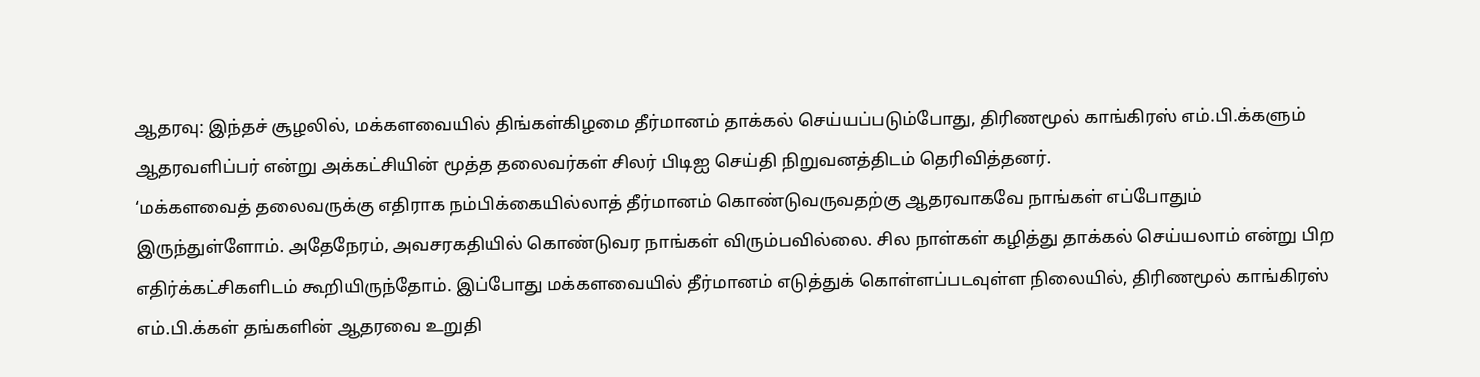ஆதரவு: இந்தச் சூழலில், மக்களவையில் திங்கள்கிழமை தீர்மானம் தாக்கல் செய்யப்படும்போது, திரிணமூல் காங்கிரஸ் எம்.பி.க்களும் ஆதரவளிப்பர் என்று அக்கட்சியின் மூத்த தலைவர்கள் சிலர் பிடிஐ செய்தி நிறுவனத்திடம் தெரிவித்தனர்.
‘மக்களவைத் தலைவருக்கு எதிராக நம்பிக்கையில்லாத் தீர்மானம் கொண்டுவருவதற்கு ஆதரவாகவே நாங்கள் எப்போதும் இருந்துள்ளோம். அதேநேரம், அவசரகதியில் கொண்டுவர நாங்கள் விரும்பவில்லை. சில நாள்கள் கழித்து தாக்கல் செய்யலாம் என்று பிற எதிர்க்கட்சிகளிடம் கூறியிருந்தோம். இப்போது மக்களவையில் தீர்மானம் எடுத்துக் கொள்ளப்படவுள்ள நிலையில், திரிணமூல் காங்கிரஸ் எம்.பி.க்கள் தங்களின் ஆதரவை உறுதி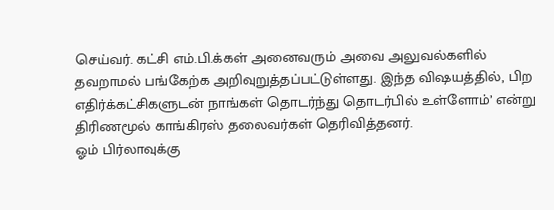செய்வர். கட்சி எம்.பி.க்கள் அனைவரும் அவை அலுவல்களில் தவறாமல் பங்கேற்க அறிவுறுத்தப்பட்டுள்ளது. இந்த விஷயத்தில், பிற எதிர்க்கட்சிகளுடன் நாங்கள் தொடர்ந்து தொடர்பில் உள்ளோம்’ என்று திரிணமூல் காங்கிரஸ் தலைவர்கள் தெரிவித்தனர்.
ஓம் பிர்லாவுக்கு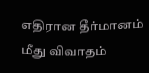எதிரான தீர்மானம் மீது விவாதம்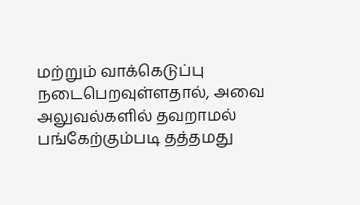மற்றும் வாக்கெடுப்பு நடைபெறவுள்ளதால், அவை அலுவல்களில் தவறாமல் பங்கேற்கும்படி தத்தமது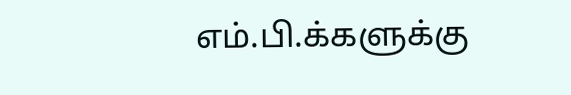எம்.பி.க்களுக்கு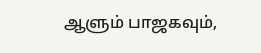ஆளும் பாஜகவும்,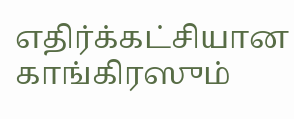எதிர்க்கட்சியான காங்கிரஸும்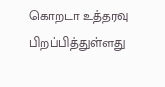கொறடா உத்தரவு பிறப்பித்துள்ளது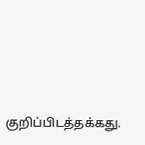குறிப்பிடத்தக்கது.